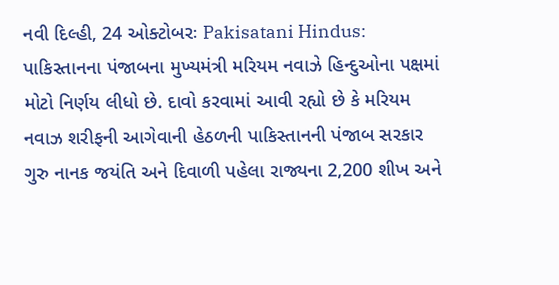નવી દિલ્હી, 24 ઓક્ટોબરઃ Pakisatani Hindus: પાકિસ્તાનના પંજાબના મુખ્યમંત્રી મરિયમ નવાઝે હિન્દુઓના પક્ષમાં મોટો નિર્ણય લીધો છે. દાવો કરવામાં આવી રહ્યો છે કે મરિયમ નવાઝ શરીફની આગેવાની હેઠળની પાકિસ્તાનની પંજાબ સરકાર ગુરુ નાનક જયંતિ અને દિવાળી પહેલા રાજ્યના 2,200 શીખ અને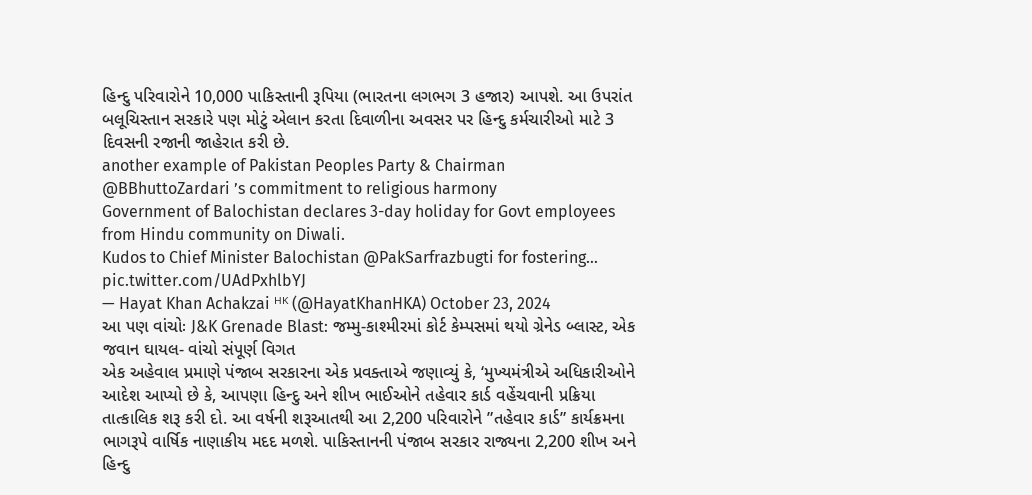હિન્દુ પરિવારોને 10,000 પાકિસ્તાની રૂપિયા (ભારતના લગભગ 3 હજાર) આપશે. આ ઉપરાંત બલૂચિસ્તાન સરકારે પણ મોટું એલાન કરતા દિવાળીના અવસર પર હિન્દુ કર્મચારીઓ માટે 3 દિવસની રજાની જાહેરાત કરી છે.
another example of Pakistan Peoples Party & Chairman @BBhuttoZardari ’s commitment to religious harmony
Government of Balochistan declares 3-day holiday for Govt employees from Hindu community on Diwali.
Kudos to Chief Minister Balochistan @PakSarfrazbugti for fostering… pic.twitter.com/UAdPxhlbYJ
— Hayat Khan Achakzai ᴴᴷ (@HayatKhanHKA) October 23, 2024
આ પણ વાંચોઃ J&K Grenade Blast: જમ્મુ-કાશ્મીરમાં કોર્ટ કેમ્પસમાં થયો ગ્રેનેડ બ્લાસ્ટ, એક જવાન ઘાયલ- વાંચો સંપૂર્ણ વિગત
એક અહેવાલ પ્રમાણે પંજાબ સરકારના એક પ્રવક્તાએ જણાવ્યું કે, ‘મુખ્યમંત્રીએ અધિકારીઓને આદેશ આપ્યો છે કે, આપણા હિન્દુ અને શીખ ભાઈઓને તહેવાર કાર્ડ વહેંચવાની પ્રક્રિયા તાત્કાલિક શરૂ કરી દો. આ વર્ષની શરૂઆતથી આ 2,200 પરિવારોને ”તહેવાર કાર્ડ” કાર્યક્રમના ભાગરૂપે વાર્ષિક નાણાકીય મદદ મળશે. પાકિસ્તાનની પંજાબ સરકાર રાજ્યના 2,200 શીખ અને હિન્દુ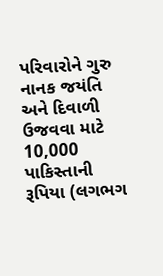પરિવારોને ગુરુ નાનક જયંતિ અને દિવાળી ઉજવવા માટે 10,000 પાકિસ્તાની રૂપિયા (લગભગ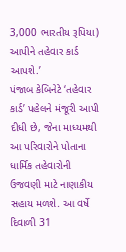3,000 ભારતીય રૂપિયા) આપીને તહેવાર કાર્ડ આપશે.’
પંજાબ કેબિનેટે ‘તહેવાર કાર્ડ’ પહેલને મંજૂરી આપી દીધી છે, જેના માધ્યમથી આ પરિવારોને પોતાના ધાર્મિક તહેવારોની ઉજવણી માટે નાણાકીય સહાય મળશે. આ વર્ષે દિવાળી 31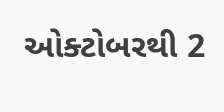ઓક્ટોબરથી 2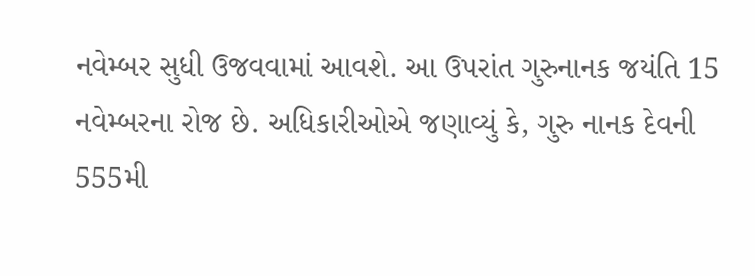નવેમ્બર સુધી ઉજવવામાં આવશે. આ ઉપરાંત ગુરુનાનક જયંતિ 15 નવેમ્બરના રોજ છે. અધિકારીઓએ જણાવ્યું કે, ગુરુ નાનક દેવની 555મી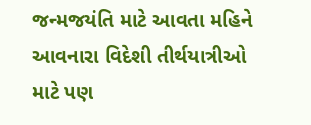જન્મજયંતિ માટે આવતા મહિને આવનારા વિદેશી તીર્થયાત્રીઓ માટે પણ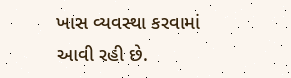ખાસ વ્યવસ્થા કરવામાં આવી રહી છે.